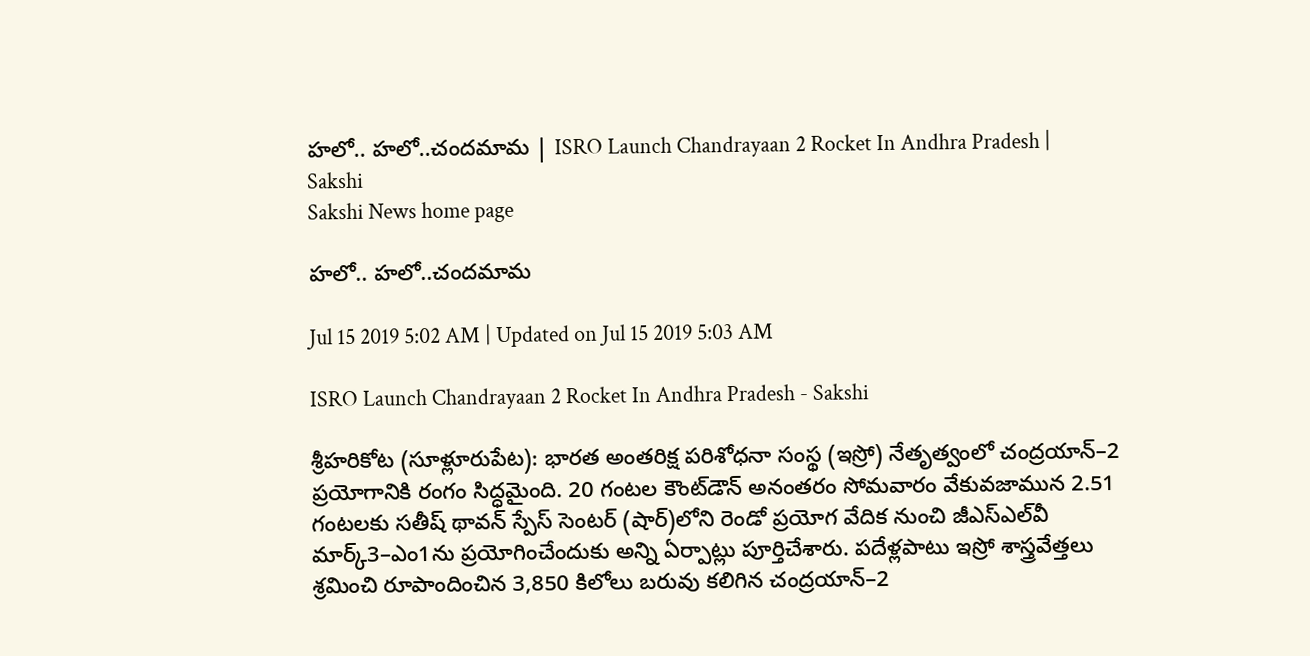హలో.. హలో..చందమామ | ISRO Launch Chandrayaan 2 Rocket In Andhra Pradesh | Sakshi
Sakshi News home page

హలో.. హలో..చందమామ

Jul 15 2019 5:02 AM | Updated on Jul 15 2019 5:03 AM

ISRO Launch Chandrayaan 2 Rocket In Andhra Pradesh - Sakshi

శ్రీహరికోట (సూళ్లూరుపేట): భారత అంతరిక్ష పరిశోధనా సంస్థ (ఇస్రో) నేతృత్వంలో చంద్రయాన్‌–2 ప్రయోగానికి రంగం సిద్ధమైంది. 20 గంటల కౌంట్‌డౌన్‌ అనంతరం సోమవారం వేకువజామున 2.51 గంటలకు సతీష్‌ థావన్‌ స్పేస్‌ సెంటర్‌ (షార్‌)లోని రెండో ప్రయోగ వేదిక నుంచి జీఎస్‌ఎల్‌వీ మార్క్‌3–ఎం1ను ప్రయోగించేందుకు అన్ని ఏర్పాట్లు పూర్తిచేశారు. పదేళ్లపాటు ఇస్రో శాస్త్రవేత్తలు శ్రమించి రూపాందించిన 3,850 కిలోలు బరువు కలిగిన చంద్రయాన్‌–2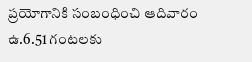ప్రయోగానికి సంబంధించి ఆదివారం ఉ.6.51 గంటలకు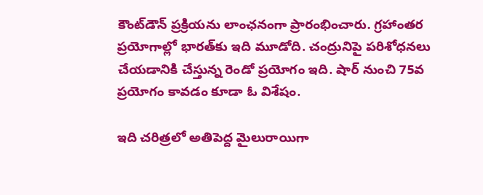కౌంట్‌డౌన్‌ ప్రక్రియను లాంఛనంగా ప్రారంభించారు. గ్రహాంతర ప్రయోగాల్లో భారత్‌కు ఇది మూడోది. చంద్రునిపై పరిశోధనలు చేయడానికి చేస్తున్న రెండో ప్రయోగం ఇది. షార్‌ నుంచి 75వ ప్రయోగం కావడం కూడా ఓ విశేషం.

ఇది చరిత్రలో అతిపెద్ద మైలురాయిగా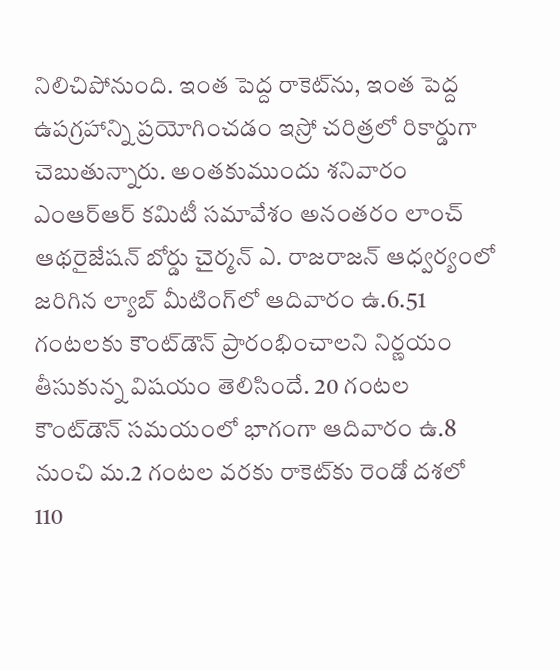నిలిచిపోనుంది. ఇంత పెద్ద రాకెట్‌ను, ఇంత పెద్ద ఉపగ్రహాన్ని ప్రయోగించడం ఇస్రో చరిత్రలో రికార్డుగా చెబుతున్నారు. అంతకుముందు శనివారం ఎంఆర్‌ఆర్‌ కమిటీ సమావేశం అనంతరం లాంచ్‌ ఆథరైజేషన్‌ బోర్డు చైర్మన్‌ ఎ. రాజరాజన్‌ ఆధ్వర్యంలో జరిగిన ల్యాబ్‌ మీటింగ్‌లో ఆదివారం ఉ.6.51 గంటలకు కౌంట్‌డౌన్‌ ప్రారంభించాలని నిర్ణయం తీసుకున్న విషయం తెలిసిందే. 20 గంటల కౌంట్‌డౌన్‌ సమయంలో భాగంగా ఆదివారం ఉ.8 నుంచి మ.2 గంటల వరకు రాకెట్‌కు రెండో దశలో 110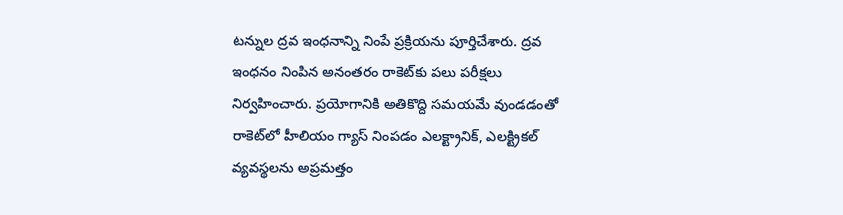టన్నుల ద్రవ ఇంధనాన్ని నింపే ప్రక్రియను పూర్తిచేశారు. ద్రవ ఇంధనం నింపిన అనంతరం రాకెట్‌కు పలు పరీక్షలు నిర్వహించారు. ప్రయోగానికి అతికొద్ది సమయమే వుండడంతో రాకెట్‌లో హీలియం గ్యాస్‌ నింపడం ఎలక్ట్రానిక్, ఎలక్ట్రికల్‌ వ్యవస్థలను అప్రమత్తం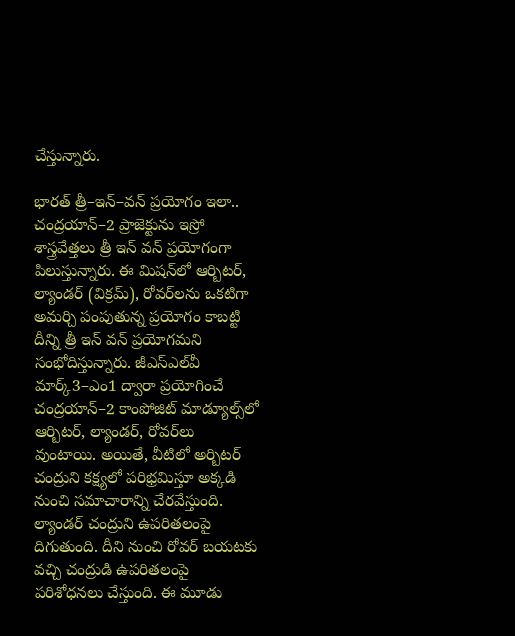చేస్తున్నారు.

భారత్‌ త్రీ–ఇన్‌–వన్‌ ప్రయోగం ఇలా..
చంద్రయాన్‌–2 ప్రాజెక్టును ఇస్రో శాస్త్రవేత్తలు త్రీ ఇన్‌ వన్‌ ప్రయోగంగా పిలుస్తున్నారు. ఈ మిషన్‌లో ఆర్బిటర్, ల్యాండర్‌ (విక్రమ్‌), రోవర్‌లను ఒకటిగా అమర్చి పంపుతున్న ప్రయోగం కాబట్టి దీన్ని త్రీ ఇన్‌ వన్‌ ప్రయోగమని సంభోదిస్తున్నారు. జీఎస్‌ఎల్‌వీ మార్క్‌3–ఎం1 ద్వారా ప్రయోగించే చంద్రయాన్‌–2 కాంపోజిట్‌ మాడ్యూల్స్‌లో ఆర్బిటర్, ల్యాండర్, రోవర్‌లు వుంటాయి. అయితే, వీటిలో అర్బిటర్‌ చంద్రుని కక్ష్యలో పరిభ్రమిస్తూ అక్కడి నుంచి సమాచారాన్ని చేరవేస్తుంది. ల్యాండర్‌ చంద్రుని ఉపరితలంపై దిగుతుంది. దీని నుంచి రోవర్‌ బయటకు వచ్చి చంద్రుడి ఉపరితలంపై పరిశోధనలు చేస్తుంది. ఈ మూడు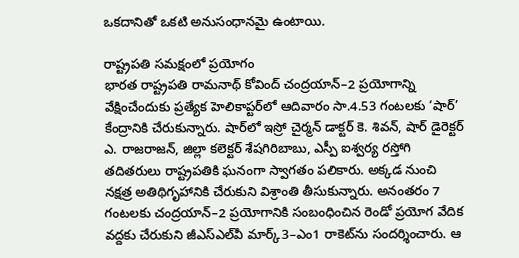ఒకదానితో ఒకటి అనుసంధానమై ఉంటాయి.

రాష్ట్రపతి సమక్షంలో ప్రయోగం
భారత రాష్ట్రపతి రామనాథ్‌ కోవింద్‌ చంద్రయాన్‌–2 ప్రయోగాన్ని వేక్షించేందుకు ప్రత్యేక హెలికాప్టర్‌లో ఆదివారం సా.4.53 గంటలకు ‘షార్‌’ కేంద్రానికి చేరుకున్నారు. షార్‌లో ఇస్రో చైర్మన్‌ డాక్టర్‌ కె. శివన్, షార్‌ డైరెక్టర్‌ ఎ. రాజరాజన్, జిల్లా కలెక్టర్‌ శేషగిరిబాబు, ఎస్పీ ఐశ్వర్య రస్తోగి తదితరులు రాష్ట్రపతికి ఘనంగా స్వాగతం పలికారు. అక్కడ నుంచి నక్షత్ర అతిథిగృహానికి చేరుకుని విశ్రాంతి తీసుకున్నారు. అనంతరం 7 గంటలకు చంద్రయాన్‌–2 ప్రయోగానికి సంబంధించిన రెండో ప్రయోగ వేదిక వద్దకు చేరుకుని జీఎస్‌ఎల్‌వీ మార్క్‌3–ఎం1 రాకెట్‌ను సందర్శించారు. ఆ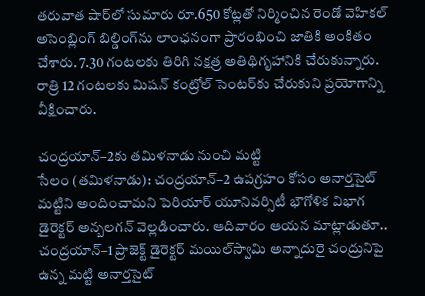తరువాత షార్‌లో సుమారు రూ.650 కోట్లతో నిర్మించిన రెండో వెహికల్‌ అసెంబ్లింగ్‌ బిల్డింగ్‌ను లాంఛనంగా ప్రారంభించి జాతికి అంకితం చేశారు. 7.30 గంటలకు తిరిగి నక్షత్ర అతిథిగృహానికి చేరుకున్నారు. రాత్రి 12 గంటలకు మిషన్‌ కంట్రోల్‌ సెంటర్‌కు చేరుకుని ప్రయోగాన్ని వీక్షించారు.

చంద్రయాన్‌–2కు తమిళనాడు నుంచి మట్టి
సేలం (తమిళనాడు): చంద్రయాన్‌–2 ఉపగ్రహం కోసం అనార్తసైట్‌ మట్టిని అందించామని పెరియార్‌ యూనివర్సిటీ భౌగోళిక విభాగ డైరెక్టర్‌ అన్బలగన్‌ వెల్లడించారు. ఆదివారం ఆయన మాట్లాడుతూ.. చంద్రయాన్‌–1 ప్రాజెక్ట్‌ డైరెక్టర్‌ మయిల్‌స్వామి అన్నాదురై చంద్రునిపై ఉన్న మట్టి అనార్తసైట్‌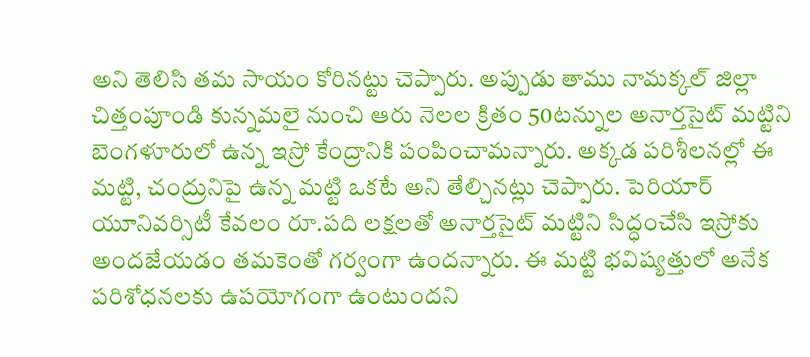అని తెలిసి తమ సాయం కోరినట్టు చెప్పారు. అప్పుడు తాము నామక్కల్‌ జిల్లా చిత్తంపూండి కున్నమలై నుంచి ఆరు నెలల క్రితం 50టన్నుల అనార్తసైట్‌ మట్టిని బెంగళూరులో ఉన్న ఇస్రో కేంద్రానికి పంపించామన్నారు. అక్కడ పరిశీలనల్లో ఈ మట్టి, చంద్రునిపై ఉన్న మట్టి ఒకటే అని తేల్చినట్లు చెప్పారు. పెరియార్‌ యూనివర్సిటీ కేవలం రూ.పది లక్షలతో అనార్తసైట్‌ మట్టిని సిద్ధంచేసి ఇస్రోకు అందజేయడం తమకెంతో గర్వంగా ఉందన్నారు. ఈ మట్టి భవిష్యత్తులో అనేక పరిశోధనలకు ఉపయోగంగా ఉంటుందని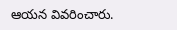ఆయన వివరించారు.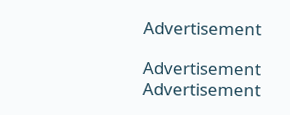Advertisement

Advertisement
Advertisement